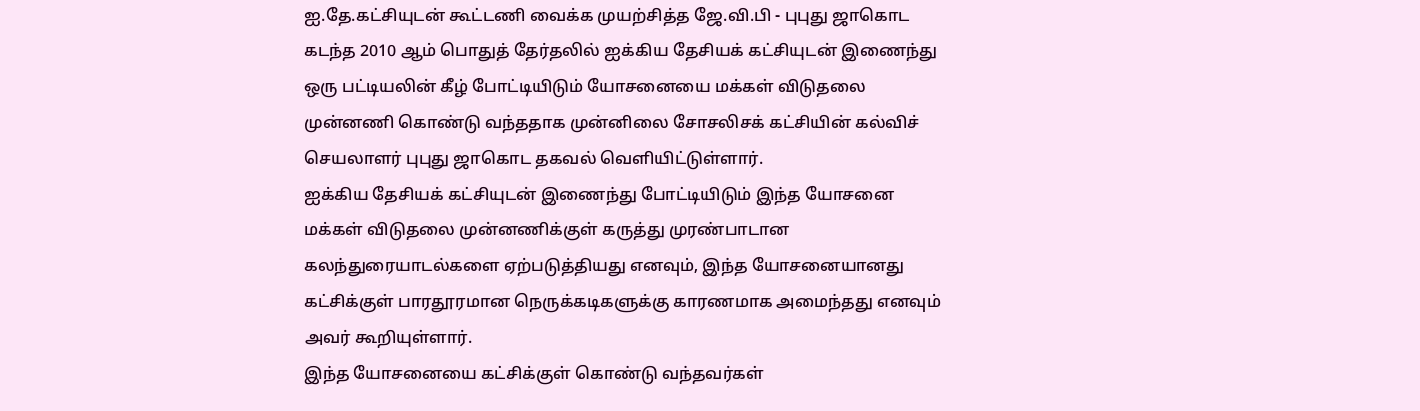ஐ.தே.கட்சியுடன் கூட்டணி வைக்க முயற்சித்த ஜே.வி.பி - புபுது ஜாகொட
கடந்த 2010 ஆம் பொதுத் தேர்தலில் ஐக்கிய தேசியக் கட்சியுடன் இணைந்து ஒரு பட்டியலின் கீழ் போட்டியிடும் யோசனையை மக்கள் விடுதலை முன்னணி கொண்டு வந்ததாக முன்னிலை சோசலிசக் கட்சியின் கல்விச் செயலாளர் புபுது ஜாகொட தகவல் வெளியிட்டுள்ளார்.
ஐக்கிய தேசியக் கட்சியுடன் இணைந்து போட்டியிடும் இந்த யோசனை மக்கள் விடுதலை முன்னணிக்குள் கருத்து முரண்பாடான கலந்துரையாடல்களை ஏற்படுத்தியது எனவும், இந்த யோசனையானது கட்சிக்குள் பாரதூரமான நெருக்கடிகளுக்கு காரணமாக அமைந்தது எனவும் அவர் கூறியுள்ளார்.
இந்த யோசனையை கட்சிக்குள் கொண்டு வந்தவர்கள்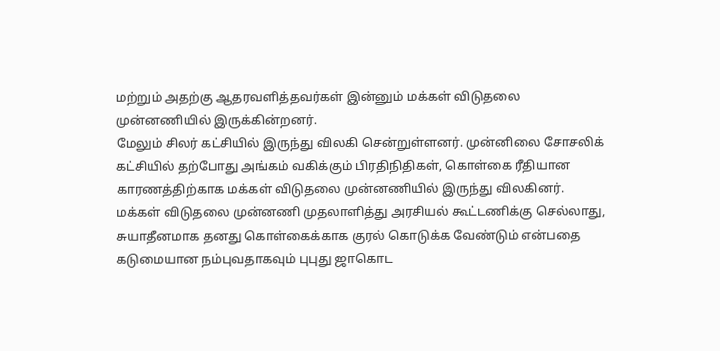மற்றும் அதற்கு ஆதரவளித்தவர்கள் இன்னும் மக்கள் விடுதலை முன்னணியில் இருக்கின்றனர்.
மேலும் சிலர் கட்சியில் இருந்து விலகி சென்றுள்ளனர். முன்னிலை சோசலிக் கட்சியில் தற்போது அங்கம் வகிக்கும் பிரதிநிதிகள், கொள்கை ரீதியான காரணத்திற்காக மக்கள் விடுதலை முன்னணியில் இருந்து விலகினர்.
மக்கள் விடுதலை முன்னணி முதலாளித்து அரசியல் கூட்டணிக்கு செல்லாது, சுயாதீனமாக தனது கொள்கைக்காக குரல் கொடுக்க வேண்டும் என்பதை கடுமையான நம்புவதாகவும் புபுது ஜாகொட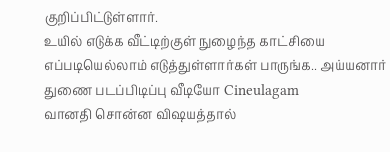குறிப்பிட்டுள்ளார்.
உயில் எடுக்க வீட்டிற்குள் நுழைந்த காட்சியை எப்படியெல்லாம் எடுத்துள்ளார்கள் பாருங்க.. அய்யனார் துணை படப்பிடிப்பு வீடியோ Cineulagam
வானதி சொன்ன விஷயத்தால்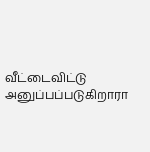வீட்டைவிட்டு அனுப்பப்படுகிறாரா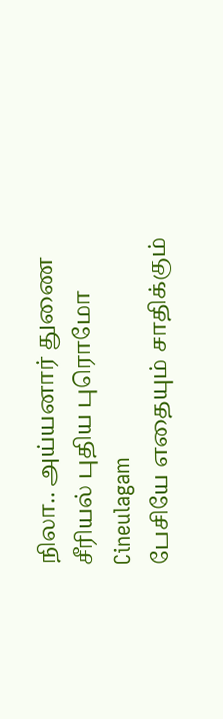நிலா.. அய்யனார் துணை சீரியல் புதிய புரொமோ Cineulagam
பேசியே எதையும் சாதிக்கும்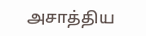அசாத்திய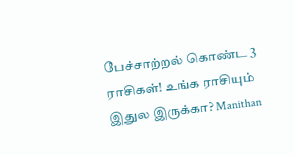பேச்சாற்றல் கொண்ட 3 ராசிகள்! உங்க ராசியும் இதுல இருக்கா? Manithan